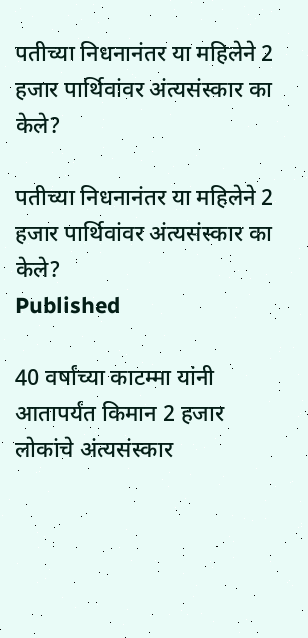पतीच्या निधनानंतर या महिलेने 2 हजार पार्थिवांवर अंत्यसंस्कार का केले?

पतीच्या निधनानंतर या महिलेने 2 हजार पार्थिवांवर अंत्यसंस्कार का केले?
Published

40 वर्षांच्या काटम्मा यांनी आतापर्यंत किमान 2 हजार लोकांचे अंत्यसंस्कार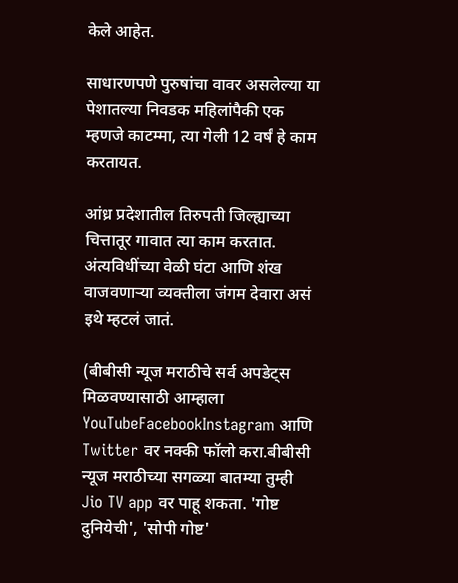केले आहेत.

साधारणपणे पुरुषांचा वावर असलेल्या या पेशातल्या निवडक महिलांपैकी एक म्हणजे काटम्मा, त्या गेली 12 वर्षं हे काम करतायत.

आंध्र प्रदेशातील तिरुपती जिल्ह्याच्या चित्तातूर गावात त्या काम करतात. अंत्यविधींच्या वेळी घंटा आणि शंख वाजवणाऱ्या व्यक्तीला जंगम देवारा असं इथे म्हटलं जातं.

(बीबीसी न्यूज मराठीचे सर्व अपडेट्स मिळवण्यासाठी आम्हाला YouTubeFacebookInstagram आणि Twitter वर नक्की फॉलो करा.बीबीसी न्यूज मराठीच्या सगळ्या बातम्या तुम्ही Jio TV app वर पाहू शकता. 'गोष्ट दुनियेची', 'सोपी गोष्ट'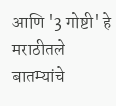आणि '3 गोष्टी' हे मराठीतले बातम्यांचे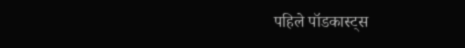पहिले पॉडकास्ट्स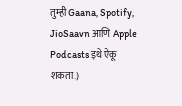तुम्ही Gaana, Spotify, JioSaavn आणि Apple Podcasts इथे ऐकू शकता.)